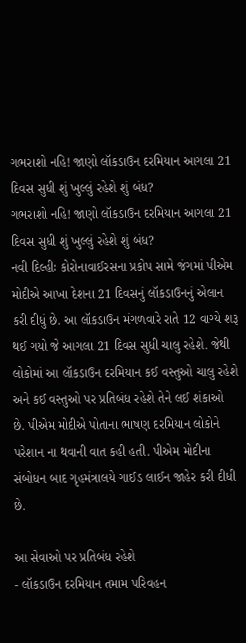ગભરાશો નહિ! જાણો લૉકડાઉન દરમિયાન આગલા 21 દિવસ સુધી શું ખુલ્લું રહેશે શું બંધ?
ગભરાશો નહિ! જાણો લૉકડાઉન દરમિયાન આગલા 21 દિવસ સુધી શું ખુલ્લું રહેશે શું બંધ?
નવી દિલ્હીઃ કોરોનાવાઈરસના પ્રકોપ સામે જંગમાં પીએમ મોદીએ આખા દેશના 21 દિવસનું લૉકડાઉનનું એલાન કરી દીધું છે. આ લૉકડાઉન મંગળવારે રાતે 12 વાગ્યે શરૂ થઈ ગયો જે આગલા 21 દિવસ સુધી ચાલુ રહેશે. જેથી લોકોમાં આ લૉકડાઉન દરમિયાન કઈ વસ્તુઓ ચાલુ રહેશે અને કઈ વસ્તુઓ પર પ્રતિબંધ રહેશે તેને લઈ શંકાઓ છે. પીએમ મોદીએ પોતાના ભાષણ દરમિયાન લોકોને પરેશાન ના થવાની વાત કહી હતી. પીએમ મોદીના સંબોધન બાદ ગૃહમંત્રાલયે ગાઈડ લાઈન જાહેર કરી દીધી છે.

આ સેવાઓ પર પ્રતિબંધ રહેશે
- લૉકડાઉન દરમિયાન તમામ પરિવહન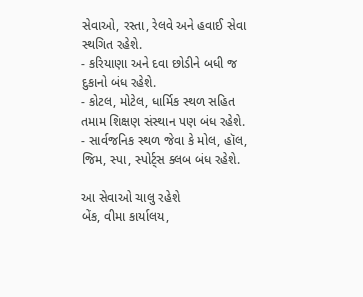સેવાઓ, રસ્તા, રેલવે અને હવાઈ સેવા સ્થગિત રહેશે.
- કરિયાણા અને દવા છોડીને બધી જ દુકાનો બંધ રહેશે.
- કોટલ, મોટેલ, ધાર્મિક સ્થળ સહિત તમામ શિક્ષણ સંસ્થાન પણ બંધ રહેશે.
- સાર્વજનિક સ્થળ જેવા કે મોલ, હૉલ, જિમ, સ્પા, સ્પોર્ટ્સ ક્લબ બંધ રહેશે.

આ સેવાઓ ચાલુ રહેશે
બેંક, વીમા કાર્યાલય,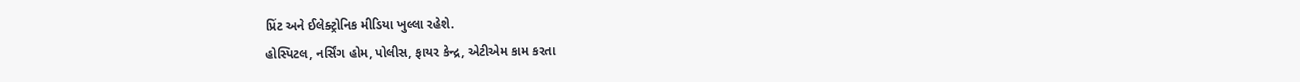પ્રિંટ અને ઈલેક્ટ્રોનિક મીડિયા ખુલ્લા રહેશે.
હોસ્પિટલ, નર્સિંગ હોમ, પોલીસ, ફાયર કેન્દ્ર, એટીએમ કામ કરતા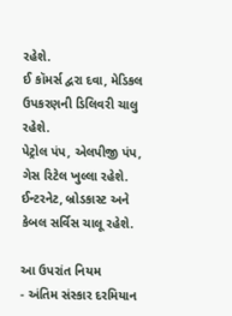રહેશે.
ઈ કૉમર્સ દ્વરા દવા, મેડિકલ ઉપકરણની ડિલિવરી ચાલુ રહેશે.
પેટ્રોલ પંપ, એલપીજી પંપ, ગેસ રિટેલ ખુલ્લા રહેશે.
ઈન્ટરનેટ, બ્રોડકાસ્ટ અને કેબલ સર્વિસ ચાલૂ રહેશે.

આ ઉપરાંત નિયમ
- અંતિમ સંસ્કાર દરમિયાન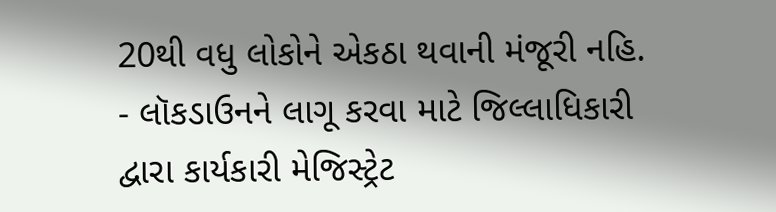20થી વધુ લોકોને એકઠા થવાની મંજૂરી નહિ.
- લૉકડાઉનને લાગૂ કરવા માટે જિલ્લાધિકારી દ્વારા કાર્યકારી મેજિસ્ટ્રેટ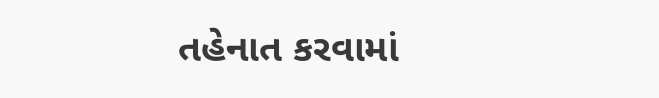તહેનાત કરવામાં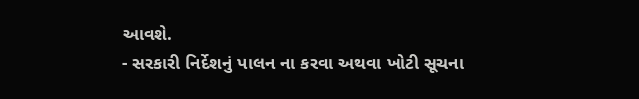આવશે.
- સરકારી નિર્દેશનું પાલન ના કરવા અથવા ખોટી સૂચના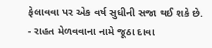ફેલાવવા પર એક વર્ષ સુધીની સજા થઈ શકે છે.
- રાહત મેળવવાના નામે જૂઠા દાવા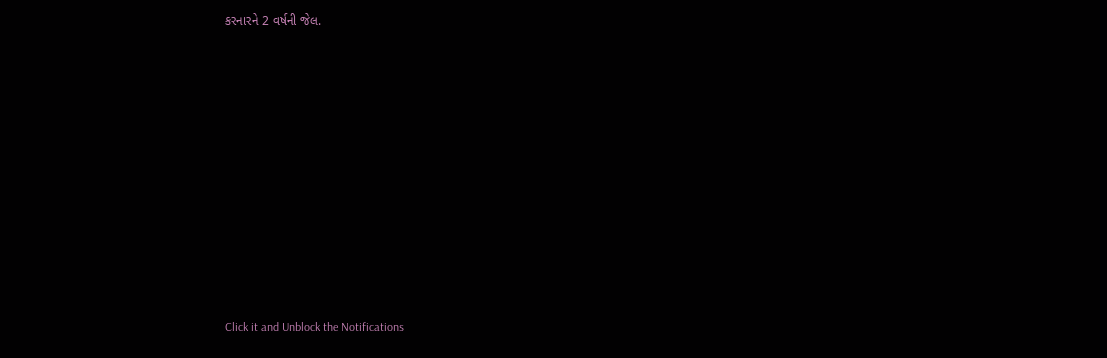કરનારને 2 વર્ષની જેલ.












Click it and Unblock the Notifications